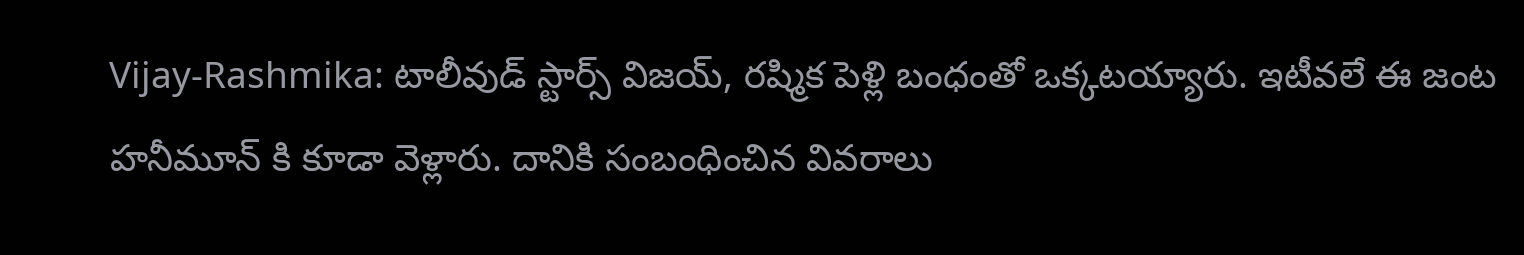Vijay-Rashmika: టాలీవుడ్ స్టార్స్ విజయ్, రష్మిక పెళ్లి బంధంతో ఒక్కటయ్యారు. ఇటీవలే ఈ జంట హనీమూన్ కి కూడా వెళ్లారు. దానికి సంబంధించిన వివరాలు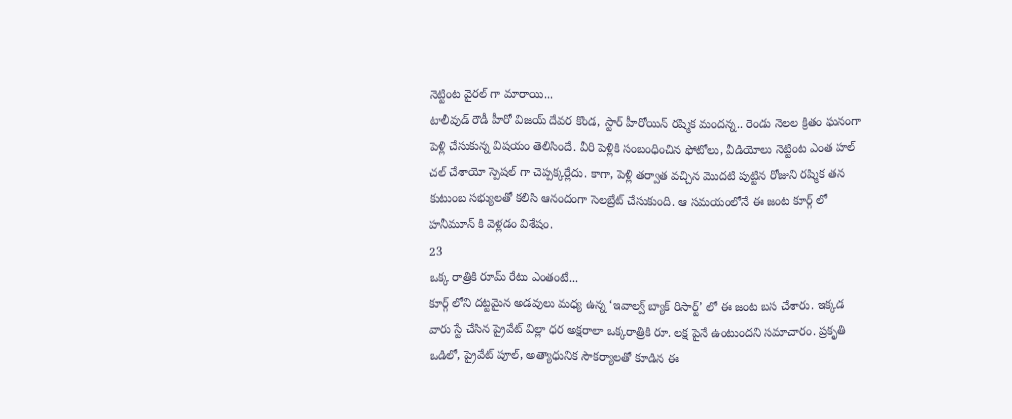నెట్టింట వైరల్ గా మారాయి...
టాలీవుడ్ రౌడీ హీరో విజయ్ దేవర కొండ, స్టార్ హీరోయిన్ రష్మిక మందన్న.. రెండు నెలల క్రితం ఘనంగా పెళ్లి చేసుకున్న విషయం తెలిసిందే. వీరి పెళ్లికి సంబంధించిన ఫోటోలు, వీడియోలు నెట్టింట ఎంత హల్ చల్ చేశాయో స్పెషల్ గా చెప్పక్కర్లేదు. కాగా, పెళ్లి తర్వాత వచ్చిన మొదటి పుట్టిన రోజుని రష్మిక తన కుటుంబ సభ్యులతో కలిసి ఆనందంగా సెలబ్రేట్ చేసుకుంది. ఆ సమయంలోనే ఈ జంట కూర్గ్ లో హనీమూన్ కి వెళ్లడం విశేషం.
23
ఒక్క రాత్రికి రూమ్ రేటు ఎంతంటే...
కూర్గ్ లోని దట్టమైన అడవులు మధ్య ఉన్న ‘ఇవాల్వ్ బ్యాక్ రిసార్ట్’ లో ఈ జంట బస చేశారు. ఇక్కడ వారు స్టే చేసిన ప్రైవేట్ విల్లా ధర అక్షరాలా ఒక్కరాత్రికి రూ. లక్ష పైనే ఉంటుందని సమాచారం. ప్రకృతి ఒడిలో, ప్రైవేట్ పూల్, అత్యాధునిక సౌకర్యాలతో కూడిన ఈ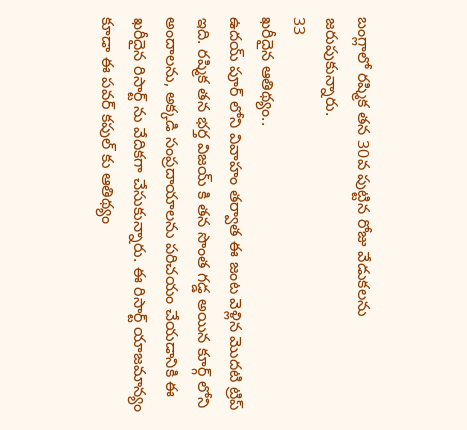బంగ్లాలో రష్మిక తన 30వ పుట్టిన రోజు వేడుకలను జరుపుకున్నారు.
33
ఖరీదైన ఆతిథ్యం..
ఉదయ్ పూర్ లోని వివాహం తర్వాత ఈ జంట వెళ్లిన మొదటి ట్రిప్ ఇది. రష్మిక తన భర్త విజయ్ కి తన సొంత గడ్డ అయిన కూర్గ్ లోని అందాలను, అక్కడి సంప్రదాయాలను పరిచయం చేయడానికి ఈ ఖరీదైన రిసార్ట్ ను వేదికగా చేసుకున్నారు. ఈ రిసార్ట్ యాజమాన్యం కూడా ఈ పవర్ కపుల్ కు ఆతిథ్యం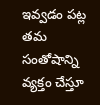ఇవ్వడం పట్ల తమ సంతోషాన్ని వ్యక్తం చేస్తూ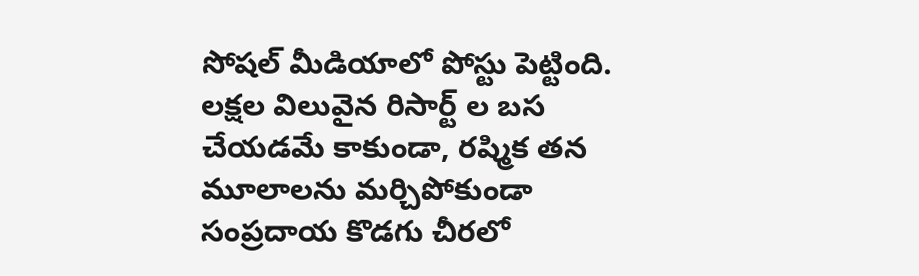సోషల్ మీడియాలో పోస్టు పెట్టింది.
లక్షల విలువైన రిసార్ట్ ల బస చేయడమే కాకుండా, రష్మిక తన మూలాలను మర్చిపోకుండా సంప్రదాయ కొడగు చీరలో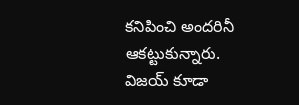కనిపించి అందరినీ ఆకట్టుకున్నారు. విజయ్ కూడా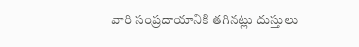వారి సంప్రదాయానికి తగినట్లు దుస్తులు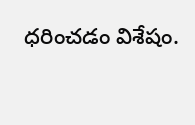ధరించడం విశేషం.